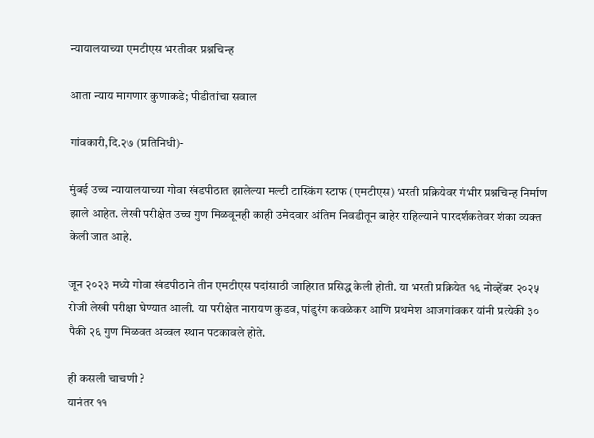न्यायालयाच्या एमटीएस भरतीवर प्रश्नचिन्ह

आता न्याय मागणार कुणाकडे; पीडीतांचा सवाल

गांवकारी,दि.२७ (प्रतिनिधी)-

मुंबई उच्च न्यायालयाच्या गोवा खंडपीठात झालेल्या मल्टी टास्किंग स्टाफ (एमटीएस) भरती प्रक्रियेवर गंभीर प्रश्नचिन्ह निर्माण झाले आहेत. लेखी परीक्षेत उच्च गुण मिळवूनही काही उमेदवार अंतिम निवडीतून बाहेर राहिल्याने पारदर्शकतेवर शंका व्यक्त केली जात आहे.

जून २०२३ मध्ये गोवा खंडपीठाने तीन एमटीएस पदांसाठी जाहिरात प्रसिद्ध केली होती. या भरती प्रक्रियेत १६ नोव्हेंबर २०२५ रोजी लेखी परीक्षा घेण्यात आली. या परीक्षेत नारायण कुडव, पांडुरंग कवळेकर आणि प्रथमेश आजगांवकर यांनी प्रत्येकी ३० पैकी २६ गुण मिळवत अव्वल स्थान पटकावले होते.

ही कसली चाचणी ?
यानंतर ११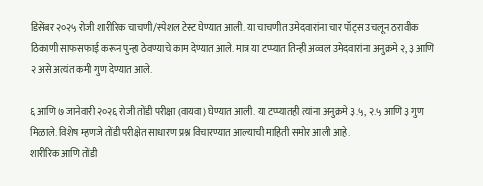डिसेंबर २०२५ रोजी शारीरिक चाचणी/स्पेशल टेस्ट घेण्यात आली. या चाचणीत उमेदवारांना चार पॉट्स उचलून ठरावीक ठिकाणी साफसफाई करून पुन्हा ठेवण्याचे काम देण्यात आले. मात्र या टप्प्यात तिन्ही अव्वल उमेदवारांना अनुक्रमे २, ३ आणि २ असे अत्यंत कमी गुण देण्यात आले.

६ आणि ७ जानेवारी २०२६ रोजी तोंडी परीक्षा (वायवा) घेण्यात आली. या टप्प्यातही त्यांना अनुक्रमे ३.५, २.५ आणि ३ गुण मिळाले. विशेष म्हणजे तोंडी परीक्षेत साधारण प्रश्न विचारण्यात आल्याची माहिती समोर आली आहे.
शारीरिक आणि तोंडी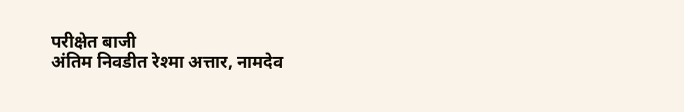परीक्षेत बाजी
अंतिम निवडीत रेश्मा अत्तार, नामदेव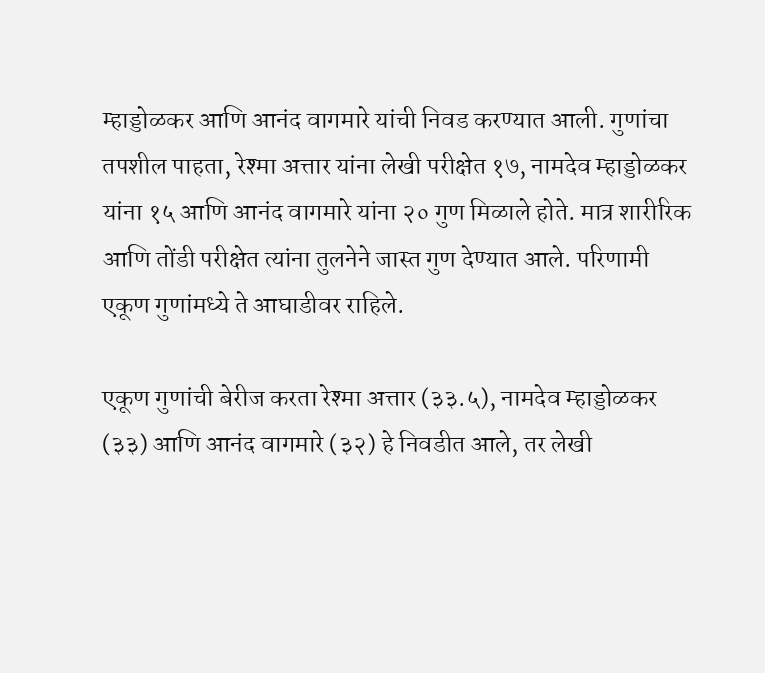म्हाड्डोळकर आणि आनंद वागमारे यांची निवड करण्यात आली. गुणांचा तपशील पाहता, रेश्मा अत्तार यांना लेखी परीक्षेत १७, नामदेव म्हाड्डोळकर यांना १५ आणि आनंद वागमारे यांना २० गुण मिळाले होते. मात्र शारीरिक आणि तोंडी परीक्षेत त्यांना तुलनेने जास्त गुण देण्यात आले. परिणामी एकूण गुणांमध्ये ते आघाडीवर राहिले.

एकूण गुणांची बेरीज करता रेश्मा अत्तार (३३.५), नामदेव म्हाड्डोळकर (३३) आणि आनंद वागमारे (३२) हे निवडीत आले, तर लेखी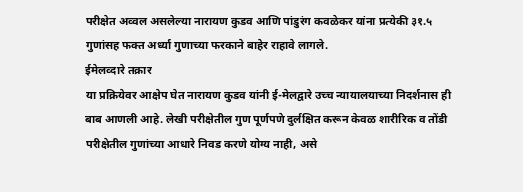परीक्षेत अव्वल असलेल्या नारायण कुडव आणि पांडुरंग कवळेकर यांना प्रत्येकी ३१.५ गुणांसह फक्त अर्ध्या गुणाच्या फरकाने बाहेर राहावे लागले.
ईमेलव्दारे तक्रार
या प्रक्रियेवर आक्षेप घेत नारायण कुडव यांनी ई-मेलद्वारे उच्च न्यायालयाच्या निदर्शनास ही बाब आणली आहे. लेखी परीक्षेतील गुण पूर्णपणे दुर्लक्षित करून केवळ शारीरिक व तोंडी परीक्षेतील गुणांच्या आधारे निवड करणे योग्य नाही, असे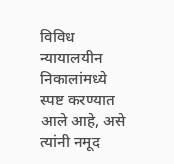विविध न्यायालयीन निकालांमध्ये स्पष्ट करण्यात आले आहे, असे त्यांनी नमूद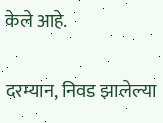केले आहे.

दरम्यान, निवड झालेल्या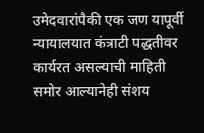उमेदवारांपैकी एक जण यापूर्वी न्यायालयात कंत्राटी पद्धतीवर कार्यरत असल्याची माहिती समोर आल्यानेही संशय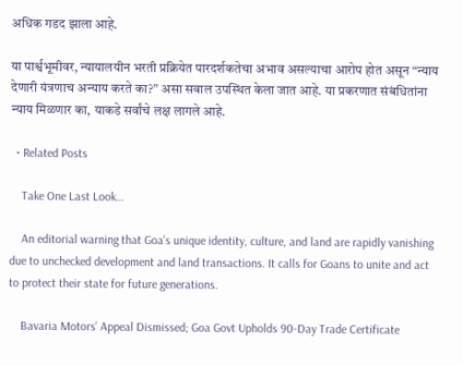अधिक गडद झाला आहे.

या पार्श्वभूमीवर, न्यायालयीन भरती प्रक्रियेत पारदर्शकतेचा अभाव असल्याचा आरोप होत असून “न्याय देणारी यंत्रणाच अन्याय करते का?” असा सवाल उपस्थित केला जात आहे. या प्रकरणात संबंधितांना न्याय मिळणार का, याकडे सर्वांचे लक्ष लागले आहे.

  • Related Posts

    Take One Last Look…

    An editorial warning that Goa’s unique identity, culture, and land are rapidly vanishing due to unchecked development and land transactions. It calls for Goans to unite and act to protect their state for future generations.

    Bavaria Motors’ Appeal Dismissed; Goa Govt Upholds 90-Day Trade Certificate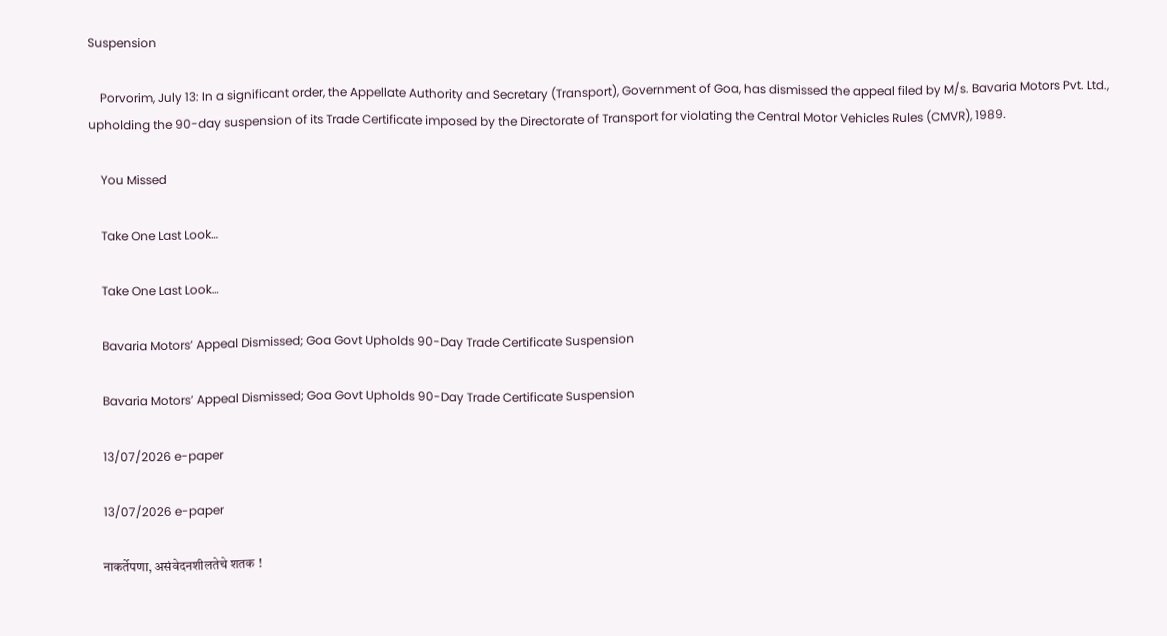Suspension

    Porvorim, July 13: In a significant order, the Appellate Authority and Secretary (Transport), Government of Goa, has dismissed the appeal filed by M/s. Bavaria Motors Pvt. Ltd., upholding the 90-day suspension of its Trade Certificate imposed by the Directorate of Transport for violating the Central Motor Vehicles Rules (CMVR), 1989.

    You Missed

    Take One Last Look…

    Take One Last Look…

    Bavaria Motors’ Appeal Dismissed; Goa Govt Upholds 90-Day Trade Certificate Suspension

    Bavaria Motors’ Appeal Dismissed; Goa Govt Upholds 90-Day Trade Certificate Suspension

    13/07/2026 e-paper

    13/07/2026 e-paper

    नाकर्तेपणा, असंवेदनशीलतेचे शतक !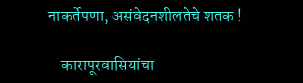नाकर्तेपणा, असंवेदनशीलतेचे शतक !

    कारापूरवासियांचा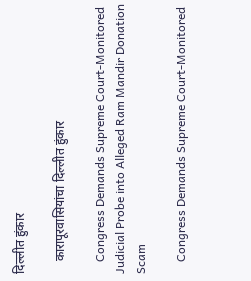दिल्लीत हुंकार

    कारापूरवासियांचा दिल्लीत हुंकार

    Congress Demands Supreme Court-Monitored Judicial Probe into Alleged Ram Mandir Donation Scam

    Congress Demands Supreme Court-Monitored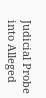Judicial Probe into Alleged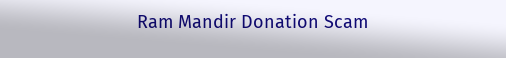Ram Mandir Donation Scam